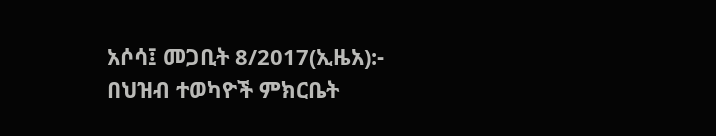አሶሳ፤ መጋቢት 8/2017(ኢዜአ):- በህዝብ ተወካዮች ምክርቤት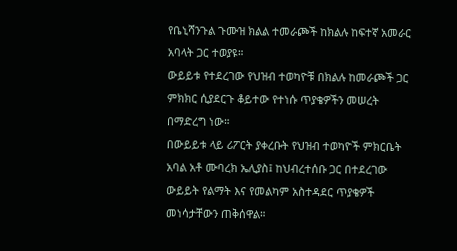የቤኒሻንጉል ጉሙዝ ክልል ተመራጮች ከክልሉ ከፍተኛ አመራር አባላት ጋር ተወያዩ።
ውይይቱ የተደረገው የህዝብ ተወካዮቹ በክልሉ ከመራጮች ጋር ምክክር ሲያደርጉ ቆይተው የተነሱ ጥያቄዎችን መሠረት በማድረግ ነው።
በውይይቱ ላይ ሪፖርት ያቀረቡት የህዝብ ተወካዮች ምክርቤት አባል አቶ ሙባረክ ኤሊያስ፤ ከህብረተሰቡ ጋር በተደረገው ውይይት የልማት እና የመልካም አስተዳደር ጥያቄዎች መነሳታቸውን ጠቅሰዋል።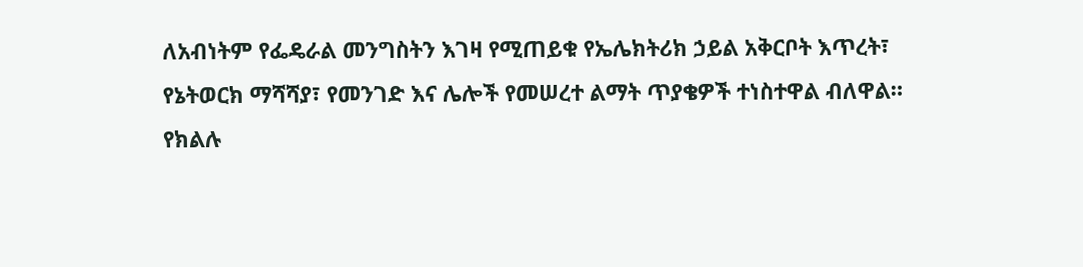ለአብነትም የፌዴራል መንግስትን እገዛ የሚጠይቁ የኤሌክትሪክ ኃይል አቅርቦት እጥረት፣ የኔትወርክ ማሻሻያ፣ የመንገድ እና ሌሎች የመሠረተ ልማት ጥያቄዎች ተነስተዋል ብለዋል።
የክልሉ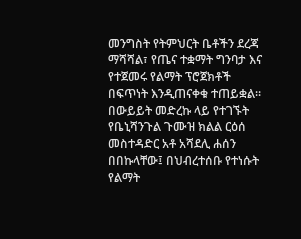መንግስት የትምህርት ቤቶችን ደረጃ ማሻሻል፣ የጤና ተቋማት ግንባታ እና የተጀመሩ የልማት ፕሮጀክቶች በፍጥነት እንዲጠናቀቁ ተጠይቋል።
በውይይት መድረኩ ላይ የተገኙት የቤኒሻንጉል ጉሙዝ ክልል ርዕሰ መስተዳድር አቶ አሻደሊ ሐሰን በበኩላቸው፤ በህብረተሰቡ የተነሱት የልማት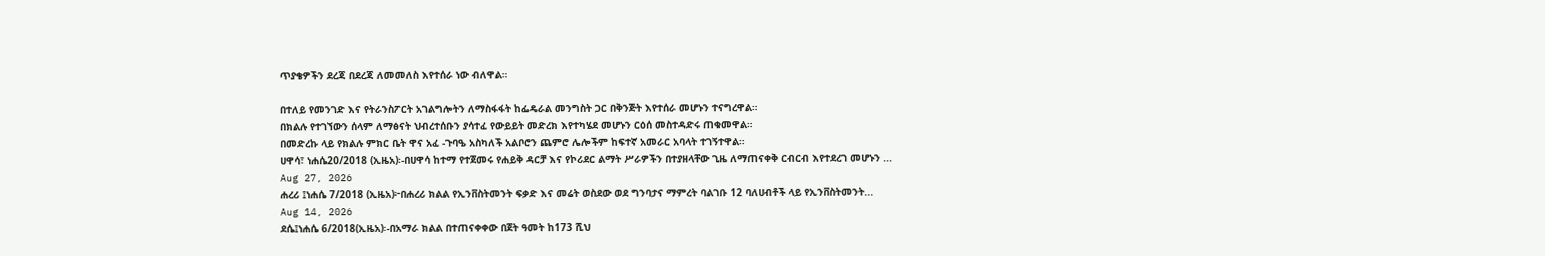ጥያቄዎችን ደረጃ በደረጃ ለመመለስ እየተሰራ ነው ብለዋል።

በተለይ የመንገድ እና የትራንስፖርት አገልግሎትን ለማስፋፋት ከፌዴራል መንግስት ጋር በቅንጅት እየተሰራ መሆኑን ተናግረዋል።
በክልሉ የተገኘውን ሰላም ለማፅናት ህብረተሰቡን ያሳተፈ የውይይት መድረክ እየተካሄደ መሆኑን ርዕሰ መስተዳድሩ ጠቁመዋል።
በመድረኩ ላይ የክልሉ ምክር ቤት ዋና አፈ -ጉባዔ አስካለች አልቦሮን ጨምሮ ሌሎችም ከፍተኛ አመራር አባላት ተገኝተዋል።
ሀዋሳ፣ ነሐሴ20/2018 (ኢዜአ)፡-በሀዋሳ ከተማ የተጀመሩ የሐይቅ ዳርቻ እና የኮሪደር ልማት ሥራዎችን በተያዘላቸው ጊዜ ለማጠናቀቅ ርብርብ እየተደረገ መሆኑን ...
Aug 27, 2026
ሐረሪ ፤ነሐሴ 7/2018 (ኢዜአ)፦በሐረሪ ክልል የኢንቨስትመንት ፍቃድ እና መሬት ወስደው ወደ ግንባታና ማምረት ባልገቡ 12 ባለሀብቶች ላይ የኢንቨስትመንት...
Aug 14, 2026
ደሴ፤ነሐሴ 6/2018(ኢዜአ)፡-በአማራ ክልል በተጠናቀቀው በጀት ዓመት ከ173 ሺህ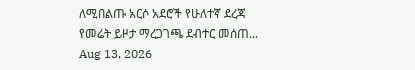ለሚበልጡ አርሶ አደሮች የሁለተኛ ደረጃ የመሬት ይዞታ ማረጋገጫ ደብተር መሰጠ...
Aug 13, 2026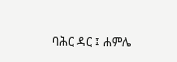ባሕር ዳር ፤ ሐምሌ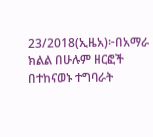23/2018(ኢዜአ)፦በአማራ ክልል በሁሉም ዘርፎች በተከናወኑ ተግባራት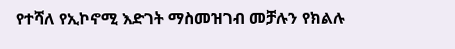የተሻለ የኢኮኖሚ እድገት ማስመዝገብ መቻሉን የክልሉ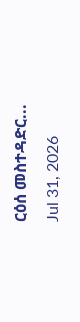ርዕሰ መስተዳድር...
Jul 31, 2026